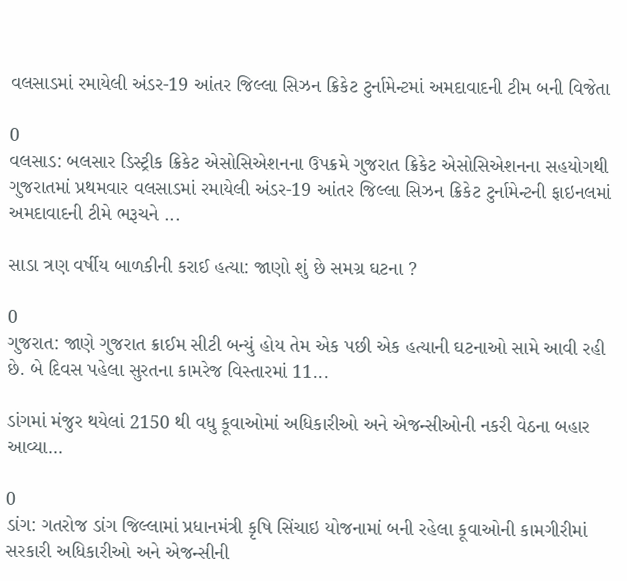વલસાડમાં રમાયેલી અંડર-19 આંતર જિલ્લા સિઝન ક્રિકેટ ટુર્નામેન્ટમાં અમદાવાદની ટીમ બની વિજેતા

0
વલસાડ: બલસાર ડિસ્ટ્રીક ક્રિકેટ એસોસિએશનના ઉપક્રમે ગુજરાત ક્રિકેટ એસોસિએશનના સહયોગથી ગુજરાતમાં પ્રથમવાર વલસાડમાં રમાયેલી અંડર-19 આંતર જિલ્લા સિઝન ક્રિકેટ ટુર્નામેન્ટની ફાઇનલમાં અમદાવાદની ટીમે ભરૂચને ...

સાડા ત્રણ વર્ષીય બાળકીની કરાઈ હત્યા: જાણો શું છે સમગ્ર ઘટના ?

0
ગુજરાત: જાણે ગુજરાત ક્રાઈમ સીટી બન્યું હોય તેમ એક પછી એક હત્યાની ઘટનાઓ સામે આવી રહી છે. બે દિવસ પહેલા સુરતના કામરેજ વિસ્તારમાં 11...

ડાંગમાં મંજુર થયેલાં 2150 થી વધુ કૂવાઓમાં અધિકારીઓ અને એજન્સીઓની નકરી વેઠના બહાર આવ્યા...

0
ડાંગ: ગતરોજ ડાંગ જિલ્લામાં પ્રધાનમંત્રી કૃષિ સિંચાઇ યોજનામાં બની રહેલા કૂવાઓની કામગીરીમાં સરકારી અધિકારીઓ અને એજન્સીની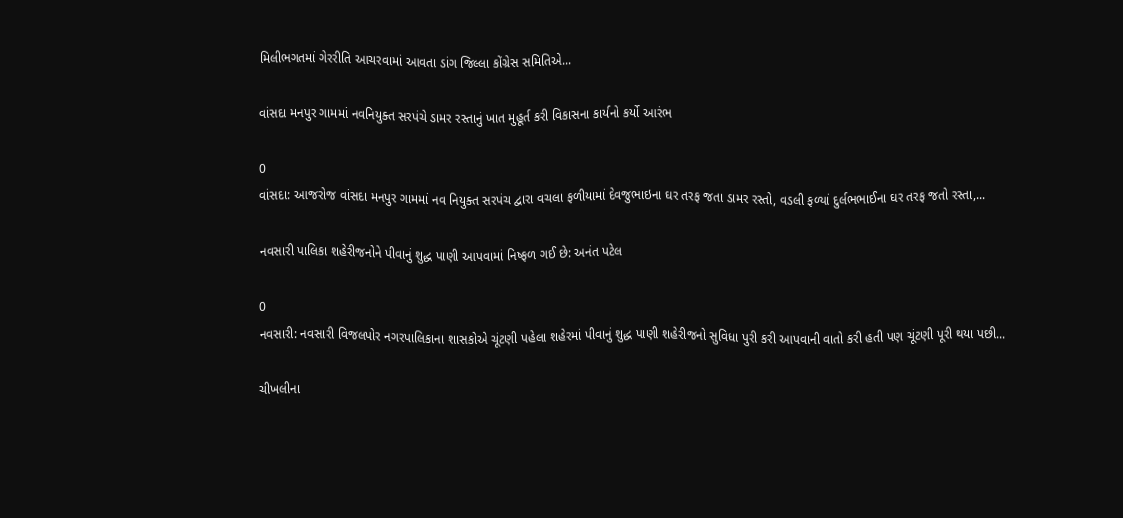મિલીભગતમાં ગેરરીતિ આચરવામાં આવતા ડાંગ જિલ્લા કોંગ્રેસ સમિતિએ...

વાંસદા મનપુર ગામમાં નવનિયુક્ત સરપંચે ડામર રસ્તાનું ખાત મુહૂર્ત કરી વિકાસના કાર્યનો કર્યો આરંભ

0
વાંસદા: આજરોજ વાંસદા મનપુર ગામમાં નવ નિયુક્ત સરપંચ દ્વારા વચલા ફળીયામાં દેવજુભાઇના ઘર તરફ જતા ડામર રસ્તો, વડલી ફળ્યાં દુર્લભભાઈના ઘર તરફ જતો રસ્તા,...

નવસારી પાલિકા શહેરીજનોને પીવાનું શુદ્ધ પાણી આપવામાં નિષ્ફળ ગઈ છે: અનંત પટેલ

0
નવસારી: નવસારી વિજલપોર નગરપાલિકાના શાસકોએ ચૂંટણી પહેલા શહેરમાં પીવાનું શુદ્ધ પાણી શહેરીજનો સુવિધા પુરી કરી આપવાની વાતો કરી હતી પણ ચૂંટણી પૂરી થયા પછી...

ચીખલીના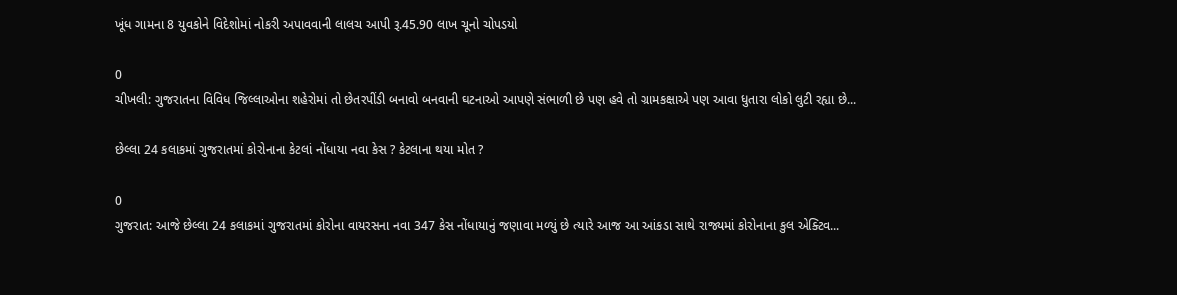ખૂંધ ગામના 8 યુવકોને વિદેશોમાં નોકરી અપાવવાની લાલચ આપી રૂ.45.90 લાખ ચૂનો ચોપડયો

0
ચીખલી: ગુજરાતના વિવિધ જિલ્લાઓના શહેરોમાં તો છેતરપીંડી બનાવો બનવાની ઘટનાઓ આપણે સંભાળી છે પણ હવે તો ગ્રામકક્ષાએ પણ આવા ધુતારા લોકો લુટી રહ્યા છે...

છેલ્લા 24 કલાકમાં ગુજરાતમાં કોરોનાના કેટલાં નોંધાયા નવા કેસ ? કેટલાના થયા મોત ?

0
ગુજરાત: આજે છેલ્લા 24 કલાકમાં ગુજરાતમાં કોરોના વાયરસના નવા 347 કેસ નોંધાયાનું જણાવા મળ્યું છે ત્યારે આજ આ આંકડા સાથે રાજ્યમાં કોરોનાના કુલ એક્ટિવ...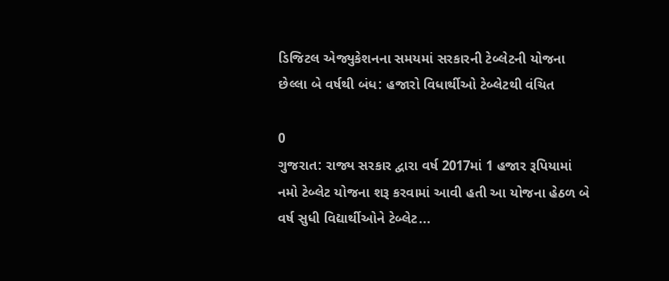ડિજિટલ એજ્યુકેશનના સમયમાં સરકારની ટેબ્લેટની યોજના છેલ્લા બે વર્ષથી બંધ: હજારો વિધાર્થીઓ ટેબ્લેટથી વંચિત

0
ગુજરાત: રાજ્ય સરકાર દ્વારા વર્ષ 2017માં 1 હજાર રૂપિયામાં નમો ટેબ્લેટ યોજના શરૂ કરવામાં આવી હતી આ યોજના હેઠળ બે વર્ષ સુધી વિદ્યાર્થીઓને ટેબ્લેટ...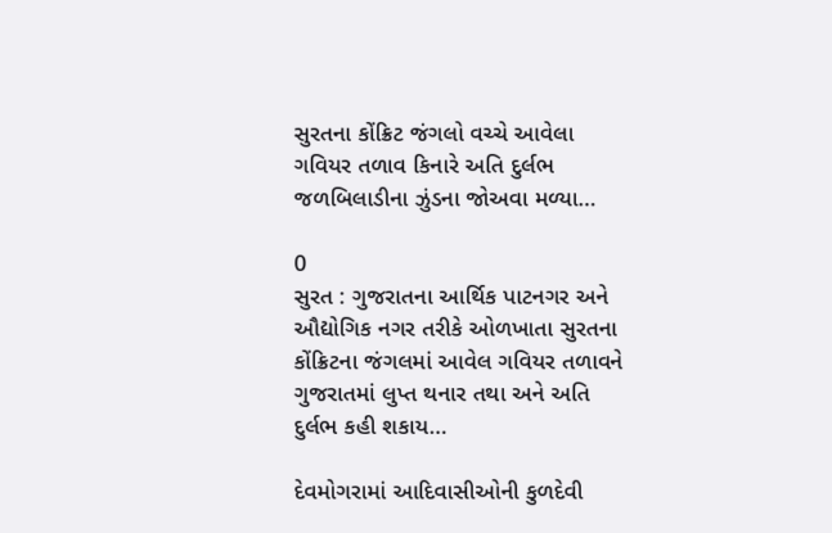સુરતના કોંક્રિટ જંગલો વચ્ચે આવેલા ગવિયર તળાવ કિનારે અતિ દુર્લભ જળબિલાડીના ઝુંડના જોઅવા મળ્યા...

0
સુરત : ગુજરાતના આર્થિક પાટનગર અને ઔદ્યોગિક નગર તરીકે ઓળખાતા સુરતના કોંક્રિટના જંગલમાં આવેલ ગવિયર તળાવને ગુજરાતમાં લુપ્ત થનાર તથા અને અતિ દુર્લભ કહી શકાય...

દેવમોગરામાં આદિવાસીઓની કુળદેવી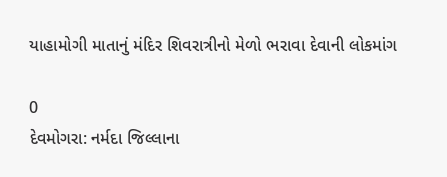યાહામોગી માતાનું મંદિર શિવરાત્રીનો મેળો ભરાવા દેવાની લોકમાંગ

0
દેવમોગરા: નર્મદા જિલ્લાના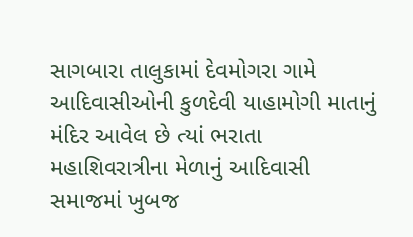સાગબારા તાલુકામાં દેવમોગરા ગામે આદિવાસીઓની કુળદેવી યાહામોગી માતાનું મંદિર આવેલ છે ત્યાં ભરાતા મહાશિવરાત્રીના મેળાનું આદિવાસી સમાજમાં ખુબજ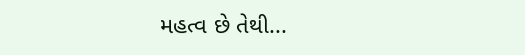મહત્વ છે તેથી...